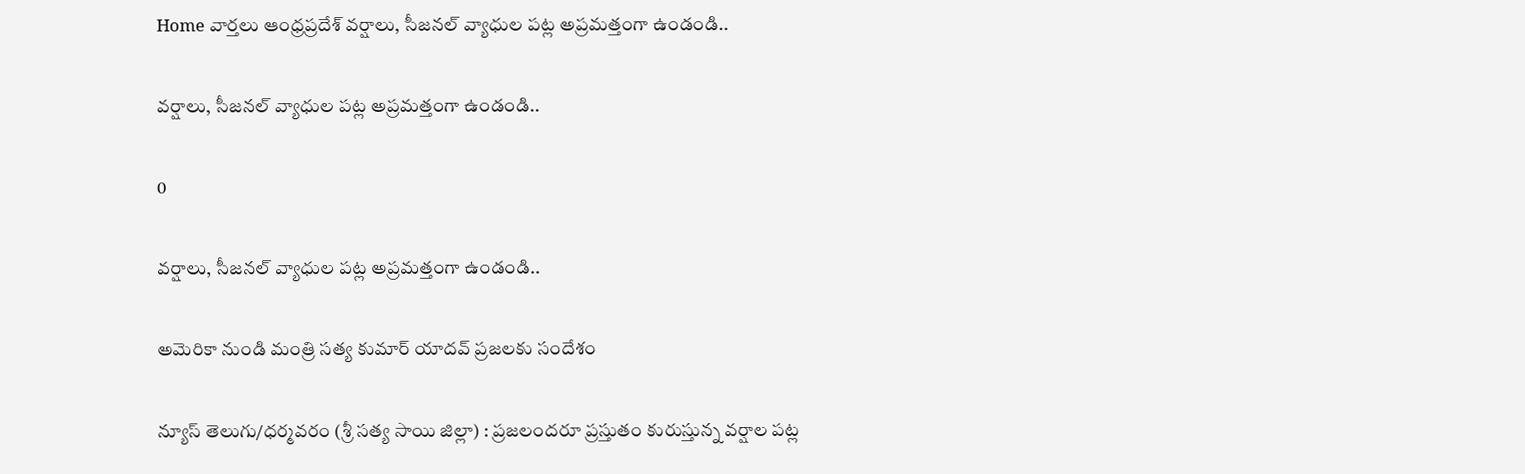Home వార్తలు ఆంధ్రప్రదేశ్‌ వర్షాలు, సీజనల్ వ్యాధుల పట్ల అప్రమత్తంగా ఉండండి..

వర్షాలు, సీజనల్ వ్యాధుల పట్ల అప్రమత్తంగా ఉండండి..

0

వర్షాలు, సీజనల్ వ్యాధుల పట్ల అప్రమత్తంగా ఉండండి..

అమెరికా నుండి మంత్రి సత్య కుమార్ యాదవ్ ప్రజలకు సందేశం

న్యూస్ తెలుగు/ధర్మవరం (శ్రీ సత్య సాయి జిల్లా) : ప్రజలందరూ ప్రస్తుతం కురుస్తున్న వర్షాల పట్ల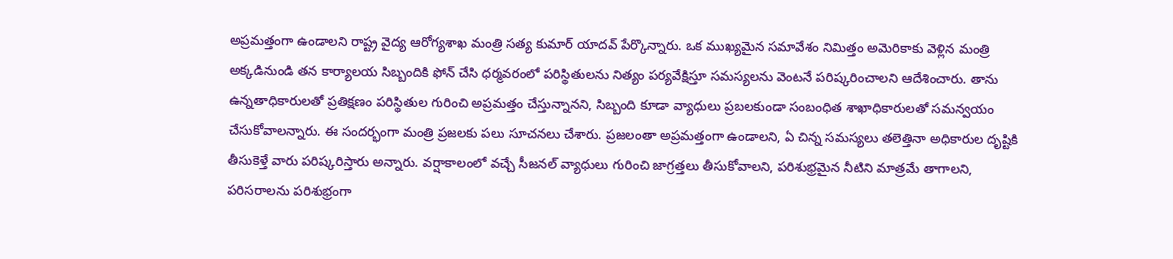అప్రమత్తంగా ఉండాలని రాష్ట్ర వైద్య ఆరోగ్యశాఖ మంత్రి సత్య కుమార్ యాదవ్ పేర్కొన్నారు. ఒక ముఖ్యమైన సమావేశం నిమిత్తం అమెరికాకు వెళ్లిన మంత్రి అక్కడినుండి తన కార్యాలయ సిబ్బందికి ఫోన్ చేసి ధర్మవరంలో పరిస్థితులను నిత్యం పర్యవేక్షిస్తూ సమస్యలను వెంటనే పరిష్కరించాలని ఆదేశించారు. తాను ఉన్నతాధికారులతో ప్రతిక్షణం పరిస్థితుల గురించి అప్రమత్తం చేస్తున్నానని, సిబ్బంది కూడా వ్యాధులు ప్రబలకుండా సంబంధిత శాఖాధికారులతో సమన్వయం చేసుకోవాలన్నారు. ఈ సందర్భంగా మంత్రి ప్రజలకు పలు సూచనలు చేశారు. ప్రజలంతా అప్రమత్తంగా ఉండాలని, ఏ చిన్న సమస్యలు తలెత్తినా అధికారుల దృష్టికి తీసుకెళ్తే వారు పరిష్కరిస్తారు అన్నారు. వర్షాకాలంలో వచ్చే సీజనల్ వ్యాధులు గురించి జాగ్రత్తలు తీసుకోవాలని, పరిశుభ్రమైన నీటిని మాత్రమే తాగాలని, పరిసరాలను పరిశుభ్రంగా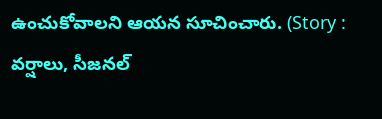ఉంచుకోవాలని ఆయన సూచించారు. (Story : వర్షాలు, సీజనల్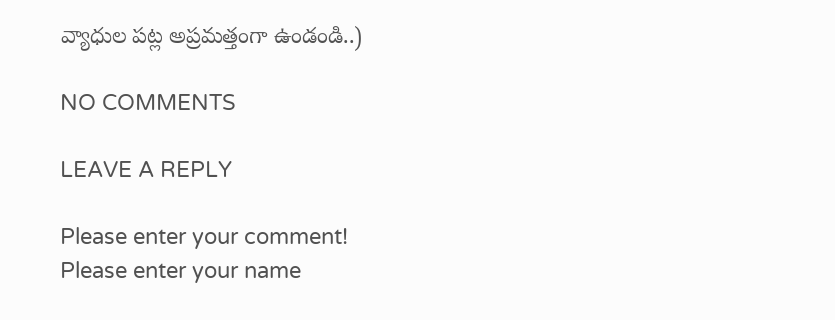వ్యాధుల పట్ల అప్రమత్తంగా ఉండండి..)

NO COMMENTS

LEAVE A REPLY

Please enter your comment!
Please enter your name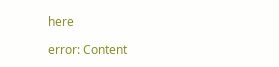here

error: Content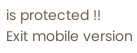is protected !!
Exit mobile version